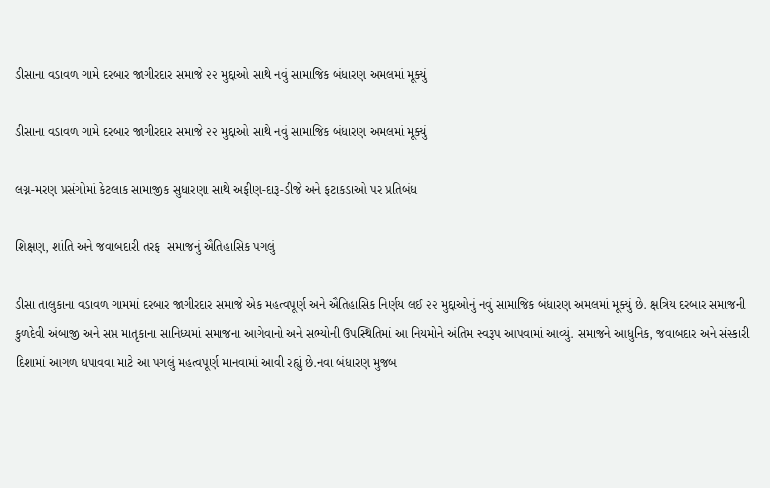ડીસાના વડાવળ ગામે દરબાર જાગીરદાર સમાજે ૨૨ મુદ્દાઓ સાથે નવું સામાજિક બંધારણ અમલમાં મૂક્યું

ડીસાના વડાવળ ગામે દરબાર જાગીરદાર સમાજે ૨૨ મુદ્દાઓ સાથે નવું સામાજિક બંધારણ અમલમાં મૂક્યું

લગ્ન-મરણ પ્રસંગોમાં કેટલાક સામાજીક સુધારણા સાથે અફીણ-દારૂ-ડીજે અને ફટાકડાઓ પર પ્રતિબંધ

શિક્ષણ, શાંતિ અને જવાબદારી તરફ  સમાજનું ઐતિહાસિક પગલું

ડીસા તાલુકાના વડાવળ ગામમાં દરબાર જાગીરદાર સમાજે એક મહત્વપૂર્ણ અને ઐતિહાસિક નિર્ણય લઈ ૨૨ મુદ્દાઓનું નવું સામાજિક બંધારણ અમલમાં મૂક્યું છે. ક્ષત્રિય દરબાર સમાજની કુળદેવી અંબાજી અને સપ્ત માતૃકાના સાનિધ્યમાં સમાજના આગેવાનો અને સભ્યોની ઉપસ્થિતિમાં આ નિયમોને અંતિમ સ્વરૂપ આપવામાં આવ્યું. સમાજને આધુનિક, જવાબદાર અને સંસ્કારી દિશામાં આગળ ધપાવવા માટે આ પગલું મહત્વપૂર્ણ માનવામાં આવી રહ્યું છે.નવા બંધારણ મુજબ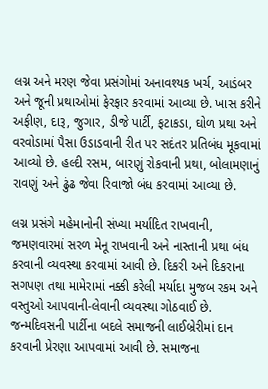લગ્ન અને મરણ જેવા પ્રસંગોમાં અનાવશ્યક ખર્ચ, આડંબર અને જૂની પ્રથાઓમાં ફેરફાર કરવામાં આવ્યા છે. ખાસ કરીને અફીણ, દારૂ, જુગાર, ડીજે પાર્ટી, ફટાકડા, ઘોળ પ્રથા અને વરવોડામાં પૈસા ઉડાડવાની રીત પર સદંતર પ્રતિબંધ મૂકવામાં આવ્યો છે. હલ્દી રસમ, બારણું રોકવાની પ્રથા, બોલામણાનું રાવણું અને ઢુંઢ જેવા રિવાજો બંધ કરવામાં આવ્યા છે.

લગ્ન પ્રસંગે મહેમાનોની સંખ્યા મર્યાદિત રાખવાની, જમણવારમાં સરળ મેનૂ રાખવાની અને નાસ્તાની પ્રથા બંધ કરવાની વ્યવસ્થા કરવામાં આવી છે. દિકરી અને દિકરાના સગપણ તથા મામેરામાં નક્કી કરેલી મર્યાદા મુજબ રકમ અને વસ્તુઓ આપવાની-લેવાની વ્યવસ્થા ગોઠવાઈ છે. જન્મદિવસની પાર્ટીના બદલે સમાજની લાઈબ્રેરીમાં દાન કરવાની પ્રેરણા આપવામાં આવી છે. સમાજના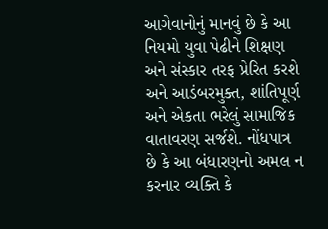આગેવાનોનું માનવું છે કે આ નિયમો યુવા પેઢીને શિક્ષણ અને સંસ્કાર તરફ પ્રેરિત કરશે અને આડંબરમુક્ત, શાંતિપૂર્ણ અને એકતા ભરેલું સામાજિક વાતાવરણ સર્જશે. નોંધપાત્ર છે કે આ બંધારણનો અમલ ન કરનાર વ્યક્તિ કે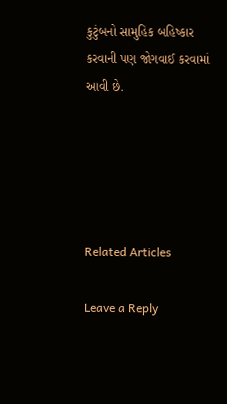કુટુંબનો સામુહિક બહિષ્કાર કરવાની પણ જોગવાઈ કરવામાં આવી છે.





Related Articles

Leave a Reply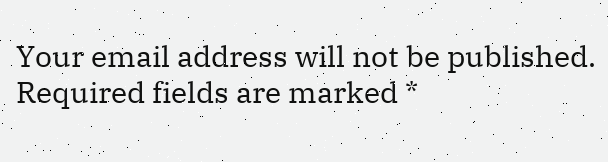Your email address will not be published. Required fields are marked *